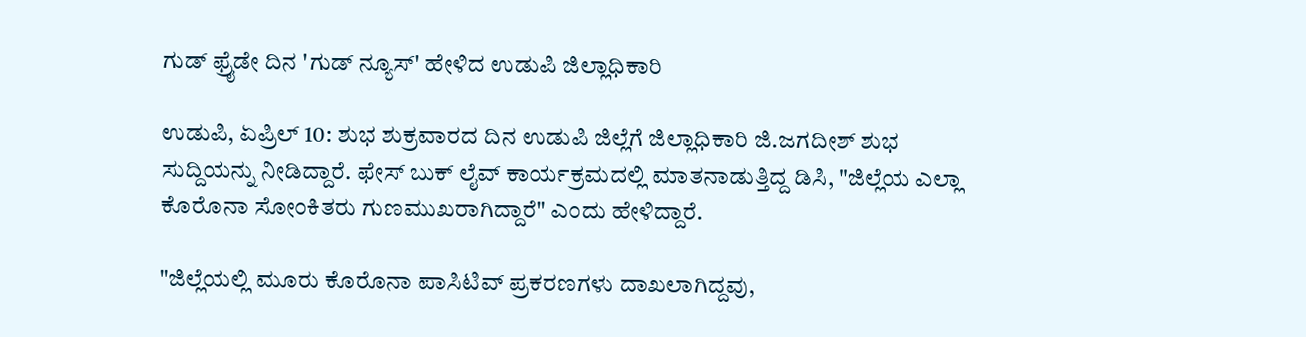ಗುಡ್ ಫ್ರೈಡೇ ದಿನ 'ಗುಡ್ ನ್ಯೂಸ್' ಹೇಳಿದ ಉಡುಪಿ ಜಿಲ್ಲಾಧಿಕಾರಿ

ಉಡುಪಿ, ಏಪ್ರಿಲ್ 10: ಶುಭ ಶುಕ್ರವಾರದ ದಿನ ಉಡುಪಿ ಜಿಲ್ಲೆಗೆ ಜಿಲ್ಲಾಧಿಕಾರಿ ಜಿ.ಜಗದೀಶ್ ಶುಭ ಸುದ್ದಿಯನ್ನು ನೀಡಿದ್ದಾರೆ. ಫೇಸ್ ಬುಕ್ ಲೈವ್ ಕಾರ್ಯಕ್ರಮದಲ್ಲಿ ಮಾತನಾಡುತ್ತಿದ್ದ ಡಿಸಿ, "ಜಿಲ್ಲೆಯ ಎಲ್ಲಾ ಕೊರೊನಾ ಸೋಂಕಿತರು ಗುಣಮುಖರಾಗಿದ್ದಾರೆ" ಎಂದು ಹೇಳಿದ್ದಾರೆ.

"ಜಿಲ್ಲೆಯಲ್ಲಿ ಮೂರು ಕೊರೊನಾ ಪಾಸಿಟಿವ್ ಪ್ರಕರಣಗಳು ದಾಖಲಾಗಿದ್ದವು,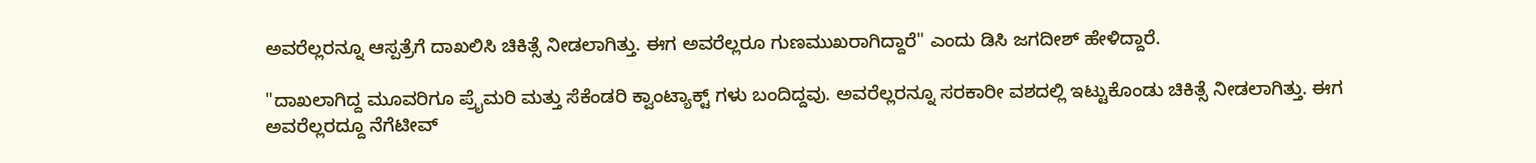ಅವರೆಲ್ಲರನ್ನೂ ಆಸ್ಪತ್ರೆಗೆ ದಾಖಲಿಸಿ ಚಿಕಿತ್ಸೆ ನೀಡಲಾಗಿತ್ತು. ಈಗ ಅವರೆಲ್ಲರೂ ಗುಣಮುಖರಾಗಿದ್ದಾರೆ" ಎಂದು ಡಿಸಿ ಜಗದೀಶ್ ಹೇಳಿದ್ದಾರೆ.

"ದಾಖಲಾಗಿದ್ದ ಮೂವರಿಗೂ ಪ್ರೈಮರಿ ಮತ್ತು ಸೆಕೆಂಡರಿ ಕ್ವಾಂಟ್ಯಾಕ್ಟ್ ಗಳು ಬಂದಿದ್ದವು. ಅವರೆಲ್ಲರನ್ನೂ ಸರಕಾರೀ ವಶದಲ್ಲಿ ಇಟ್ಟುಕೊಂಡು ಚಿಕಿತ್ಸೆ ನೀಡಲಾಗಿತ್ತು. ಈಗ ಅವರೆಲ್ಲರದ್ದೂ ನೆಗೆಟೀವ್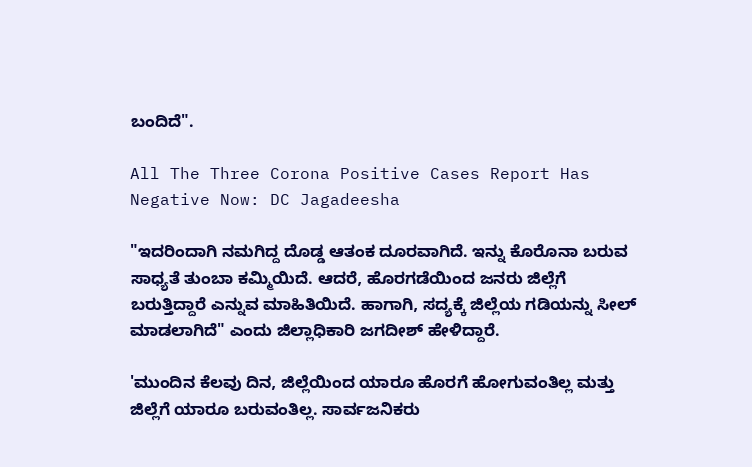ಬಂದಿದೆ".

All The Three Corona Positive Cases Report Has Negative Now: DC Jagadeesha

"ಇದರಿಂದಾಗಿ ನಮಗಿದ್ದ ದೊಡ್ಡ ಆತಂಕ ದೂರವಾಗಿದೆ. ಇನ್ನು ಕೊರೊನಾ ಬರುವ ಸಾಧ್ಯತೆ ತುಂಬಾ ಕಮ್ಮಿಯಿದೆ. ಆದರೆ, ಹೊರಗಡೆಯಿಂದ ಜನರು ಜಿಲ್ಲೆಗೆ ಬರುತ್ತಿದ್ದಾರೆ ಎನ್ನುವ ಮಾಹಿತಿಯಿದೆ. ಹಾಗಾಗಿ, ಸದ್ಯಕ್ಕೆ ಜಿಲ್ಲೆಯ ಗಡಿಯನ್ನು ಸೀಲ್ ಮಾಡಲಾಗಿದೆ" ಎಂದು ಜಿಲ್ಲಾಧಿಕಾರಿ ಜಗದೀಶ್ ಹೇಳಿದ್ದಾರೆ.

'ಮುಂದಿನ ಕೆಲವು ದಿನ, ಜಿಲ್ಲೆಯಿಂದ ಯಾರೂ ಹೊರಗೆ ಹೋಗುವಂತಿಲ್ಲ ಮತ್ತು ಜಿಲ್ಲೆಗೆ ಯಾರೂ ಬರುವಂತಿಲ್ಲ. ಸಾರ್ವಜನಿಕರು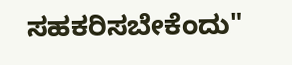ಸಹಕರಿಸಬೇಕೆಂದು"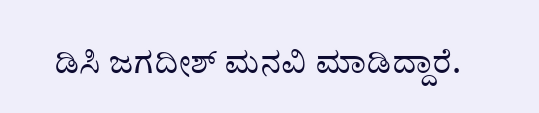ಡಿಸಿ ಜಗದೀಶ್ ಮನವಿ ಮಾಡಿದ್ದಾರೆ.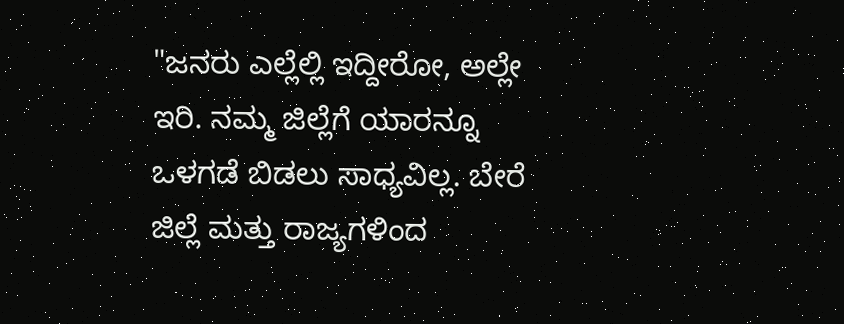"ಜನರು ಎಲ್ಲೆಲ್ಲಿ ಇದ್ದೀರೋ, ಅಲ್ಲೇ ಇರಿ. ನಮ್ಮ ಜಿಲ್ಲೆಗೆ ಯಾರನ್ನೂ ಒಳಗಡೆ ಬಿಡಲು ಸಾಧ್ಯವಿಲ್ಲ. ಬೇರೆ ಜಿಲ್ಲೆ ಮತ್ತು ರಾಜ್ಯಗಳಿಂದ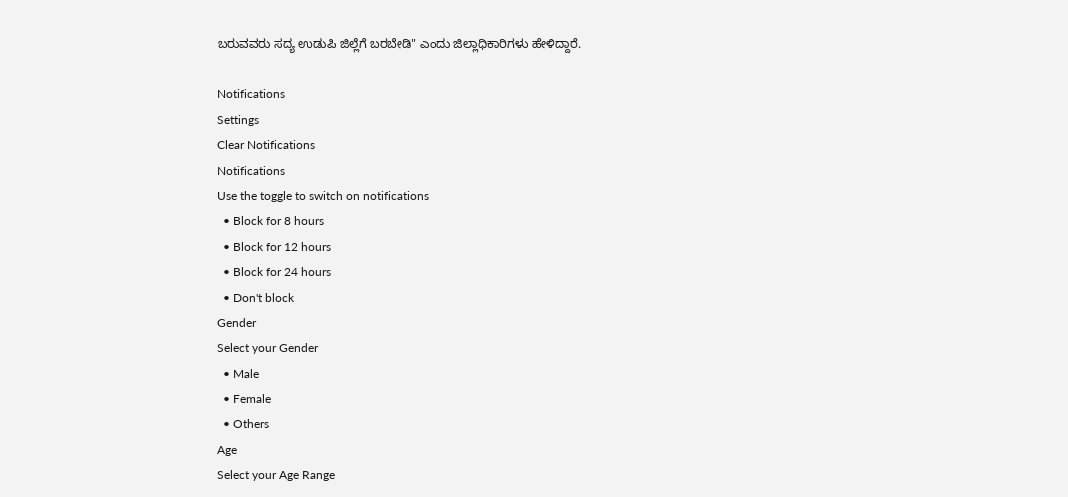ಬರುವವರು ಸದ್ಯ ಉಡುಪಿ ಜಿಲ್ಲೆಗೆ ಬರಬೇಡಿ" ಎಂದು ಜಿಲ್ಲಾಧಿಕಾರಿಗಳು ಹೇಳಿದ್ದಾರೆ.

Notifications
Settings
Clear Notifications
Notifications
Use the toggle to switch on notifications
  • Block for 8 hours
  • Block for 12 hours
  • Block for 24 hours
  • Don't block
Gender
Select your Gender
  • Male
  • Female
  • Others
Age
Select your Age Range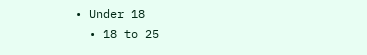• Under 18
  • 18 to 25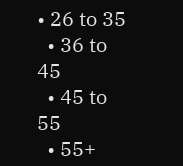• 26 to 35
  • 36 to 45
  • 45 to 55
  • 55+